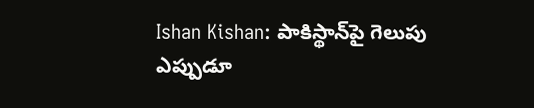Ishan Kishan: పాకిస్థాన్‌పై గెలుపు ఎప్పుడూ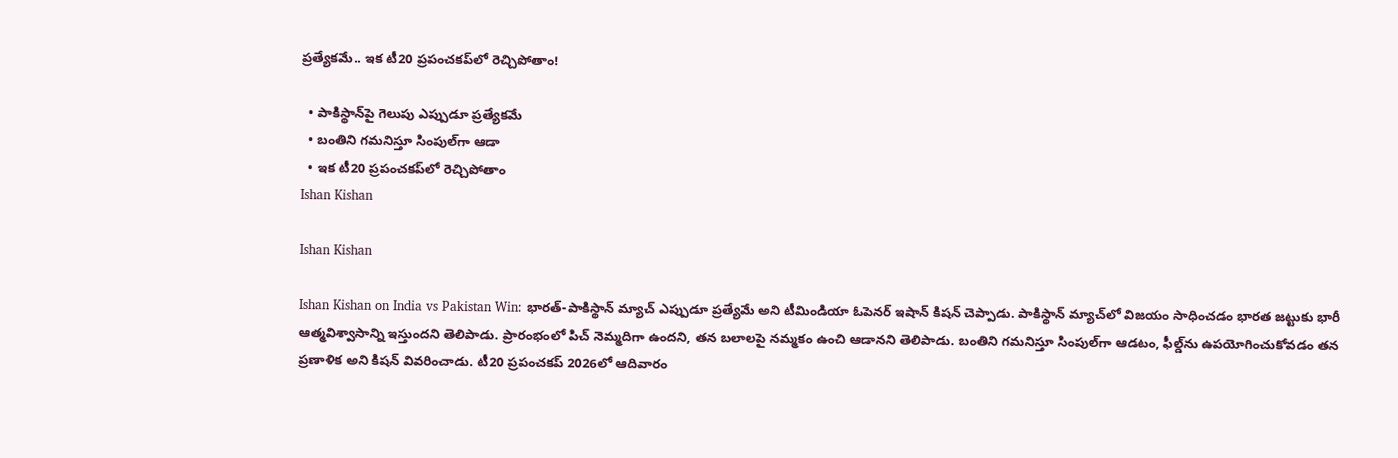ప్రత్యేకమే.. ఇక టీ20 ప్రపంచకప్‌లో రెచ్చిపోతాం!

  • పాకిస్థాన్‌పై గెలుపు ఎప్పుడూ ప్రత్యేకమే
  • బంతిని గమనిస్తూ సింపుల్‌గా ఆడా
  • ఇక టీ20 ప్రపంచకప్‌లో రెచ్చిపోతాం
Ishan Kishan

Ishan Kishan

Ishan Kishan on India vs Pakistan Win: భారత్-పాకిస్థాన్ మ్యాచ్ ఎప్పుడూ ప్రత్యేమే అని టీమిండియా ఓపెనర్ ఇషాన్ కిషన్ చెప్పాడు. పాకిస్థాన్ మ్యాచ్‌లో విజయం సాధించడం భారత జట్టుకు భారీ ఆత్మవిశ్వాసాన్ని ఇస్తుందని తెలిపాడు. ప్రారంభంలో పిచ్ నెమ్మదిగా ఉందని, తన బలాలపై నమ్మకం ఉంచి ఆడానని తెలిపాడు. బంతిని గమనిస్తూ సింపుల్‌గా ఆడటం, ఫీల్డ్‌ను ఉపయోగించుకోవడం తన ప్రణాళిక అని కిషన్ వివరించాడు. టీ20 ప్రపంచకప్‌ 2026లో ఆదివారం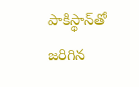పాకిస్థాన్‌తో జరిగిన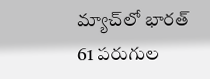మ్యాచ్‌లో భారత్‌ 61 పరుగుల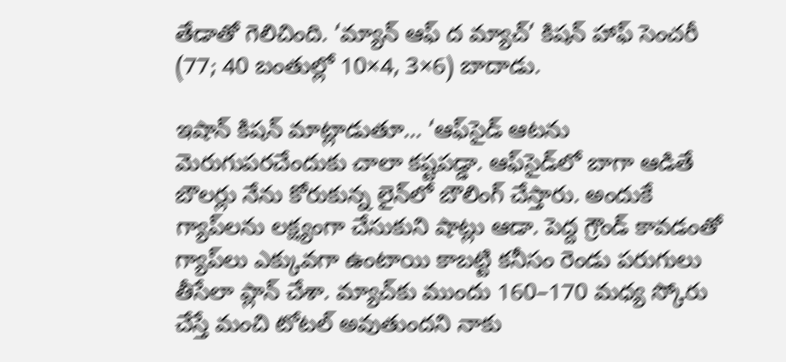తేడాతో గెలిచింది. ‘మ్యాన్‌ ఆఫ్‌ ద మ్యాచ్‌’ కిషన్‌ హాఫ్ సెంచరీ (77; 40 బంతుల్లో 10×4, 3×6) బాదాడు.

ఇషాన్ కిషన్ మాట్లాడుతూ… ‘ఆఫ్‌సైడ్ ఆటను మెరుగుపరచేందుకు చాలా కష్టపడ్డా. ఆఫ్‌సైడ్‌లో బాగా ఆడితే బౌలర్లు నేను కోరుకున్న లైన్‌లో బౌలింగ్ చేస్తారు. అందుకే గ్యాప్‌లను లక్ష్యంగా చేసుకుని షాట్లు ఆడా. పెద్ద గ్రౌండ్ కావడంతో గ్యాప్‌లు ఎక్కువగా ఉంటాయి కాబట్టి కనీసం రెండు పరుగులు తీసేలా ప్లాన్ చేశా. మ్యాచ్‌కు ముందు 160–170 మధ్య స్కోరు చేస్తే మంచి టోటల్ అవుతుందని నాకు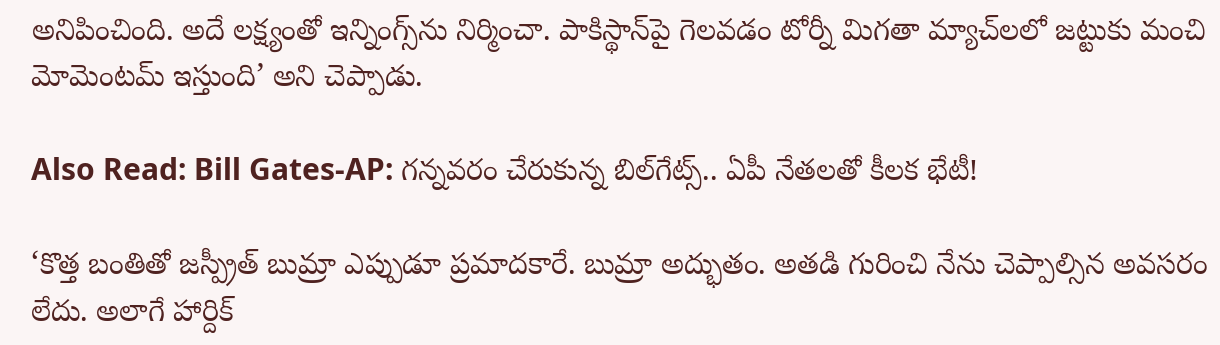అనిపించింది. అదే లక్ష్యంతో ఇన్నింగ్స్‌ను నిర్మించా. పాకిస్థాన్‌పై గెలవడం టోర్నీ మిగతా మ్యాచ్‌లలో జట్టుకు మంచి మోమెంటమ్ ఇస్తుంది’ అని చెప్పాడు.

Also Read: Bill Gates-AP: గన్నవరం చేరుకున్న బిల్‌గేట్స్‌.. ఏపీ నేతలతో కీలక భేటీ!

‘కొత్త బంతితో జస్ప్రీత్ బుమ్రా ఎప్పుడూ ప్రమాదకారే. బుమ్రా అద్భుతం. అతడి గురించి నేను చెప్పాల్సిన అవసరం లేదు. అలాగే హార్దిక్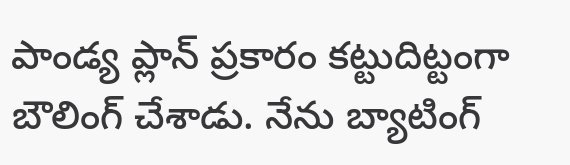పాండ్య ప్లాన్ ప్రకారం కట్టుదిట్టంగా బౌలింగ్ చేశాడు. నేను బ్యాటింగ్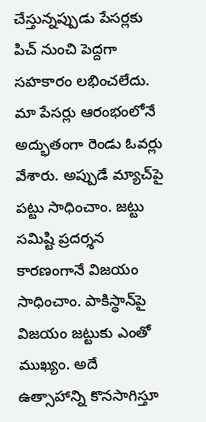చేస్తున్నప్పుడు పేసర్లకు పిచ్ నుంచి పెద్దగా సహకారం లభించలేదు. మా పేసర్లు ఆరంభంలోనే అద్భుతంగా రెండు ఓవర్లు వేశారు. అప్పుడే మ్యాచ్‌పై పట్టు సాధించాం. జట్టు సమిష్టి ప్రదర్శన కారణంగానే విజయం సాధించాం. పాకిస్థాన్‌పై విజయం జట్టుకు ఎంతో ముఖ్యం. అదే ఉత్సాహాన్ని కొనసాగిస్తూ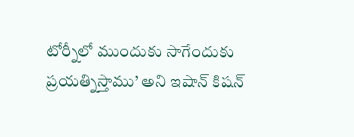టోర్నీలో ముందుకు సాగేందుకు ప్రయత్నిస్తాము’ అని ఇషాన్ కిషన్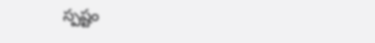స్పష్టం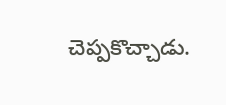చెప్పకొచ్చాడు.